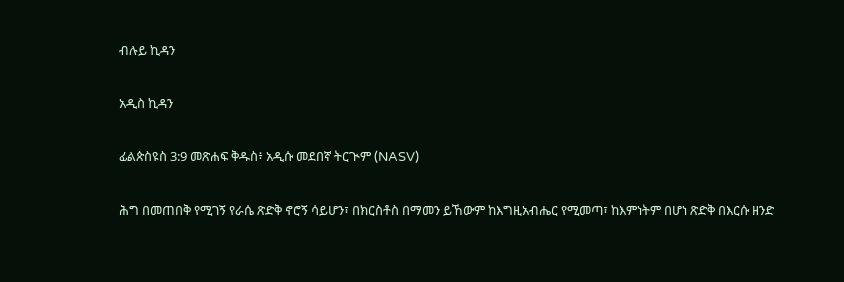ብሉይ ኪዳን

አዲስ ኪዳን

ፊልጵስዩስ 3:9 መጽሐፍ ቅዱስ፥ አዲሱ መደበኛ ትርጒም (NASV)

ሕግ በመጠበቅ የሚገኝ የራሴ ጽድቅ ኖሮኝ ሳይሆን፣ በክርስቶስ በማመን ይኸውም ከእግዚአብሔር የሚመጣ፣ ከእምነትም በሆነ ጽድቅ በእርሱ ዘንድ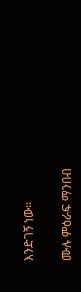እንድገኝ ነው።

ሙሉ ምዕራፍ ማንበብ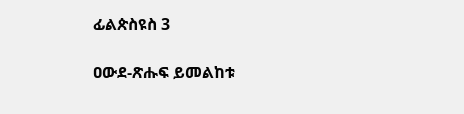ፊልጵስዩስ 3

ዐውደ-ጽሑፍ ይመልከቱ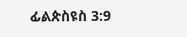ፊልጵስዩስ 3:9